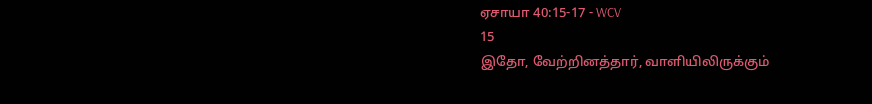ஏசாயா 40:15-17 - WCV
15
இதோ, வேற்றினத்தார், வாளியிலிருக்கும்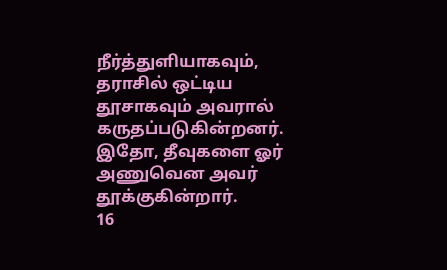நீர்த்துளியாகவும், தராசில் ஒட்டிய தூசாகவும் அவரால் கருதப்படுகின்றனர். இதோ, தீவுகளை ஓர் அணுவென அவர் தூக்குகின்றார்.
16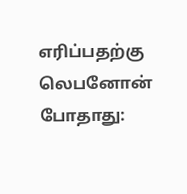எரிப்பதற்கு லெபனோன் போதாது: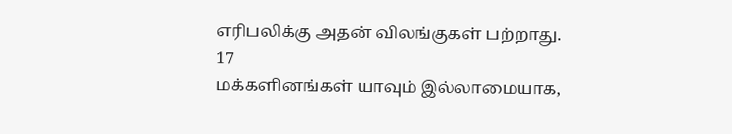எரிபலிக்கு அதன் விலங்குகள் பற்றாது.
17
மக்களினங்கள் யாவும் இல்லாமையாக,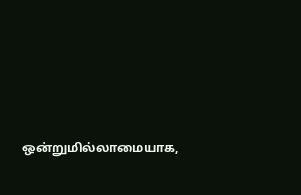ஒன்றுமில்லாமையாக,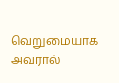வெறுமையாக அவரால்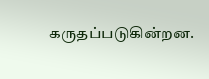கருதப்படுகின்றன.